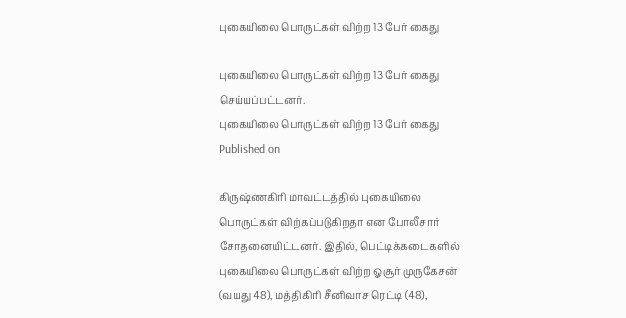புகையிலை பொருட்கள் விற்ற 13 பேர் கைது

புகையிலை பொருட்கள் விற்ற 13 பேர் கைது செய்யப்பட்டனர்.
புகையிலை பொருட்கள் விற்ற 13 பேர் கைது
Published on

கிருஷ்ணகிரி மாவட்டத்தில் புகையிலை பொருட்கள் விற்கப்படுகிறதா என போலீசார் சோதனையிட்டனர். இதில், பெட்டிக்கடைகளில் புகையிலை பொருட்கள் விற்ற ஓசூர் முருகேசன் (வயது 48), மத்திகிரி சீனிவாச ரெட்டி (48),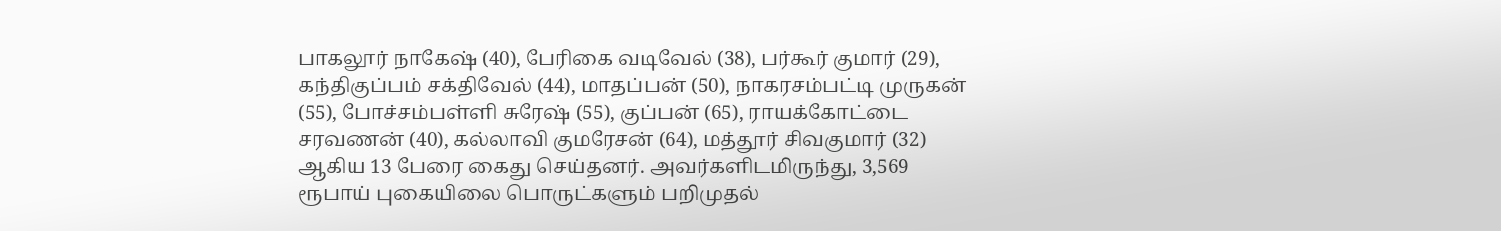பாகலூர் நாகேஷ் (40), பேரிகை வடிவேல் (38), பர்கூர் குமார் (29), கந்திகுப்பம் சக்திவேல் (44), மாதப்பன் (50), நாகரசம்பட்டி முருகன் (55), போச்சம்பள்ளி சுரேஷ் (55), குப்பன் (65), ராயக்கோட்டை சரவணன் (40), கல்லாவி குமரேசன் (64), மத்தூர் சிவகுமார் (32) ஆகிய 13 பேரை கைது செய்தனர். அவர்களிடமிருந்து, 3,569 ரூபாய் புகையிலை பொருட்களும் பறிமுதல்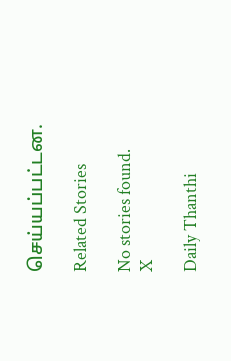செய்யப்பட்டன.

Related Stories

No stories found.
X

Daily Thanthi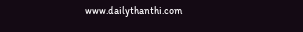www.dailythanthi.com